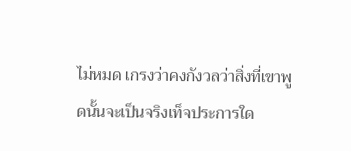ไม่หมด เกรงว่าคงกังวลว่าสิ่งที่เขาพูดนั้นจะเป็นจริงเท็จประการใด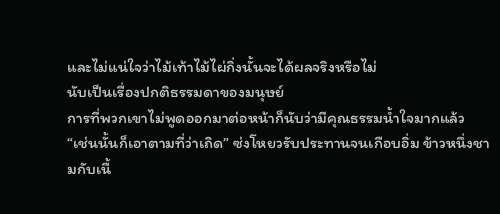และไม่แน่ใจว่าไม้เท้าไม้ไผ่กิ่งนั้นจะได้ผลจริงหรือไม่
นับเป็นเรื่องปกติธรรมดาของมนุษย์
การที่พวกเขาไม่พูดออกมาต่อหน้าก็นับว่ามีคุณธรรมน้ำใจมากแล้ว
“เช่นนั้นก็เอาตามที่ว่าเถิด” ซ่งโหยวรับประทานจนเกือบอิ่ม ข้าวหนึ่งชามกับเนื้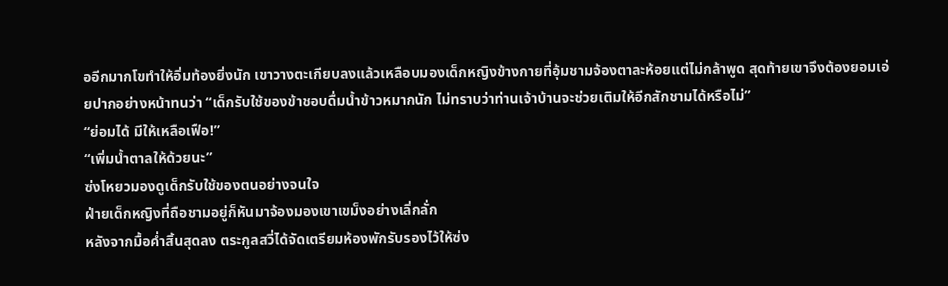ออีกมากโขทำให้อิ่มท้องยิ่งนัก เขาวางตะเกียบลงแล้วเหลือบมองเด็กหญิงข้างกายที่อุ้มชามจ้องตาละห้อยแต่ไม่กล้าพูด สุดท้ายเขาจึงต้องยอมเอ่ยปากอย่างหน้าทนว่า “เด็กรับใช้ของข้าชอบดื่มน้ำข้าวหมากนัก ไม่ทราบว่าท่านเจ้าบ้านจะช่วยเติมให้อีกสักชามได้หรือไม่”
“ย่อมได้ มีให้เหลือเฟือ!”
“เพิ่มน้ำตาลให้ด้วยนะ”
ซ่งโหยวมองดูเด็กรับใช้ของตนอย่างจนใจ
ฝ่ายเด็กหญิงที่ถือชามอยู่ก็หันมาจ้องมองเขาเขม็งอย่างเลิ่กลั่ก
หลังจากมื้อค่ำสิ้นสุดลง ตระกูลสวี่ได้จัดเตรียมห้องพักรับรองไว้ให้ซ่ง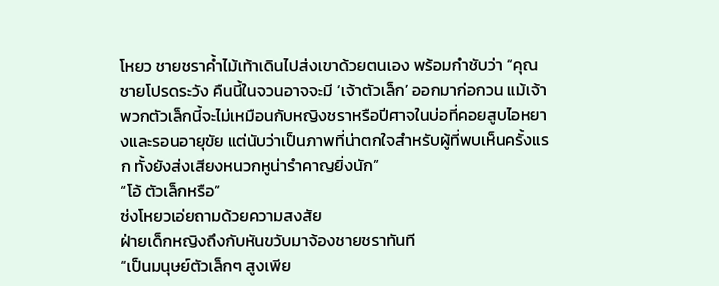โหยว ชายชราค้ำไม้เท้าเดินไปส่งเขาด้วยตนเอง พร้อมกำชับว่า “คุณชายโปรดระวัง คืนนี้ในจวนอาจจะมี ‘เจ้าตัวเล็ก’ ออกมาก่อกวน แม้เจ้าพวกตัวเล็กนี้จะไม่เหมือนกับหญิงชราหรือปีศาจในบ่อที่คอยสูบไอหยางและรอนอายุขัย แต่นับว่าเป็นภาพที่น่าตกใจสำหรับผู้ที่พบเห็นครั้งแรก ทั้งยังส่งเสียงหนวกหูน่ารำคาญยิ่งนัก”
“โอ้ ตัวเล็กหรือ”
ซ่งโหยวเอ่ยถามด้วยความสงสัย
ฝ่ายเด็กหญิงถึงกับหันขวับมาจ้องชายชราทันที
“เป็นมนุษย์ตัวเล็กๆ สูงเพีย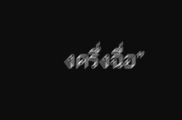งครึ่งฉื่อ”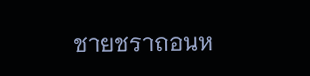ชายชราถอนห